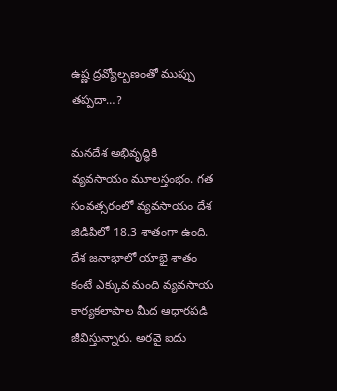ఉష్ణ ద్రవ్యోల్బణంతో ముప్పు తప్పదా…?

మనదేశ అభివృద్ధికి వ్యవసాయం మూలస్తంభం. గత సంవత్సరంలో వ్యవసాయం దేశ జిడిపిలో 18.3 శాతంగా ఉంది. దేశ జనాభాలో యాభై శాతం కంటే ఎక్కువ మంది వ్యవసాయ కార్యకలాపాల మీద ఆధారపడి జీవిస్తున్నారు. అరవై ఐదు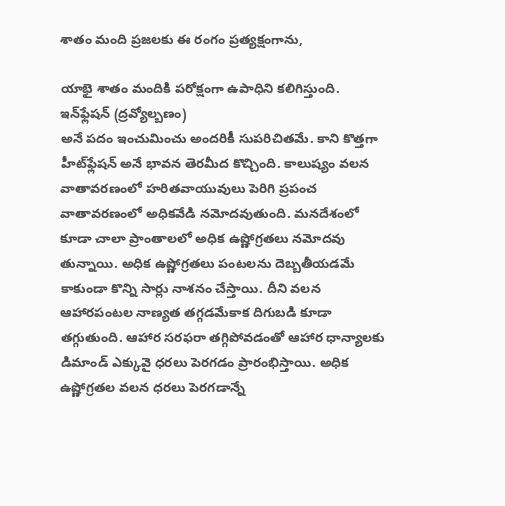శాతం మంది ప్రజలకు ఈ రంగం ప్రత్యక్షంగాను,

యాభై శాతం మందికి పరోక్షంగా ఉపాధిని కలిగిస్తుంది. ఇన్‌ఫ్లేషన్‌ (ద్రవ్యోల్బణం)
అనే పదం ఇంచుమించు అందరికీ సుపరిచితమే. కాని కొత్తగా హీట్‌ఫ్లేషన్‌ అనే భావన తెరమీద కొచ్చింది. కాలుష్యం వలన వాతావరణంలో హరితవాయువులు పెరిగి ప్రపంచ వాతావరణంలో అధికవేడి నమోదవుతుంది. మనదేశంలో కూడా చాలా ప్రాంతాలలో అధిక ఉష్ణోగ్రతలు నమోదవు తున్నాయి. అధిక ఉష్ణోగ్రతలు పంటలను దెబ్బతీయడమే కాకుండా కొన్ని సార్లు నాశనం చేస్తాయి. దీని వలన ఆహారపంటల నాణ్యత తగ్గడమేకాక దిగుబడి కూడా తగ్గుతుంది. ఆహార సరఫరా తగ్గిపోవడంతో ఆహార ధాన్యాలకు డిమాండ్‌ ఎక్కువై ధరలు పెరగడం ప్రారంభిస్తాయి. అధిక ఉష్ణోగ్రతల వలన ధరలు పెరగడాన్నే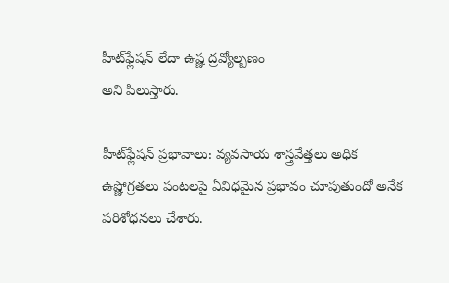హీట్‌ఫ్లేషన్‌ లేదా ఉష్ణ ద్రవ్యోల్బణం
అని పిలుస్తారు.

హీట్‌ఫ్లేషన్‌ ప్రభావాలు: వ్యవసాయ శాస్త్రవేత్తలు అధిక ఉష్ణోగ్రతలు పంటలపై ఏవిధమైన ప్రభావం చూపుతుందో అనేక పరిశోధనలు చేశారు.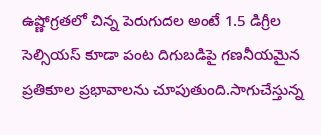ఉష్ణోగ్రతలో చిన్న పెరుగుదల అంటే 1.5 డిగ్రీల సెల్సియస్‌ కూడా పంట దిగుబడిపై గణనీయమైన ప్రతికూల ప్రభావాలను చూపుతుంది.సాగుచేస్తున్న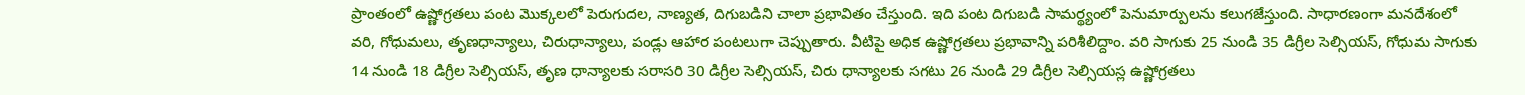ప్రాంతంలో ఉష్ణోగ్రతలు పంట మొక్కలలో పెరుగుదల, నాణ్యత, దిగుబడిని చాలా ప్రభావితం చేస్తుంది. ఇది పంట దిగుబడి సామర్థ్యంలో పెనుమార్పులను కలుగజేస్తుంది. సాధారణంగా మనదేశంలో వరి, గోధుమలు, తృణధాన్యాలు, చిరుధాన్యాలు, పండ్లు ఆహార పంటలుగా చెప్పుతారు. వీటిపై అధిక ఉష్ణోగ్రతలు ప్రభావాన్ని పరిశీలిద్దాం. వరి సాగుకు 25 నుండి 35 డిగ్రీల సెల్సియస్‌, గోధుమ సాగుకు 14 నుండి 18 డిగ్రీల సెల్సియస్‌, తృణ ధాన్యాలకు సరాసరి 30 డిగ్రీల సెల్సియస్‌, చిరు ధాన్యాలకు సగటు 26 నుండి 29 డిగ్రీల సెల్సియస్ల ఉష్ణోగ్రతలు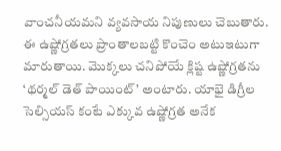వాంచనీయమని వ్యవసాయ నిపుణులు చెబుతారు. ఈ ఉష్ణోగ్రతలు ప్రాంతాలబట్టి కొంచెం అటుఇటుగా మారుతాయి. మొక్కలు చనిపోయే క్లిష్ట ఉష్ణోగ్రతను ‘థర్మల్‌ డెత్‌ పాయింట్‌’ అంటారు. యాభై డిగ్రీల  సెల్సియస్‌ కంటే ఎక్కువ ఉష్ణోగ్రత అనేక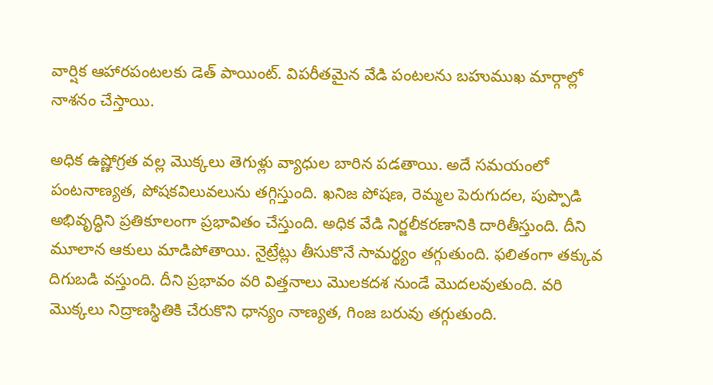వార్షిక ఆహారపంటలకు డెత్‌ పాయింట్‌. విపరీతమైన వేడి పంటలను బహుముఖ మార్గాల్లో నాశనం చేస్తాయి.

అధిక ఉష్ణోగ్రత వల్ల మొక్కలు తెగుళ్లు వ్యాధుల బారిన పడతాయి. అదే సమయంలో పంటనాణ్యత, పోషకవిలువలును తగ్గిస్తుంది. ఖనిజ పోషణ, రెమ్మల పెరుగుదల, పుప్పొడి అభివృద్ధిని ప్రతికూలంగా ప్రభావితం చేస్తుంది. అధిక వేడి నిర్జలీకరణానికి దారితీస్తుంది. దీని మూలాన ఆకులు మాడిపోతాయి. నైట్రేట్లు తీసుకొనే సామర్థ్యం తగ్గుతుంది. ఫలితంగా తక్కువ దిగుబడి వస్తుంది. దీని ప్రభావం వరి విత్తనాలు మొలకదశ నుండే మొదలవుతుంది. వరి మొక్కలు నిద్రాణస్థితికి చేరుకొని ధాన్యం నాణ్యత, గింజ బరువు తగ్గుతుంది.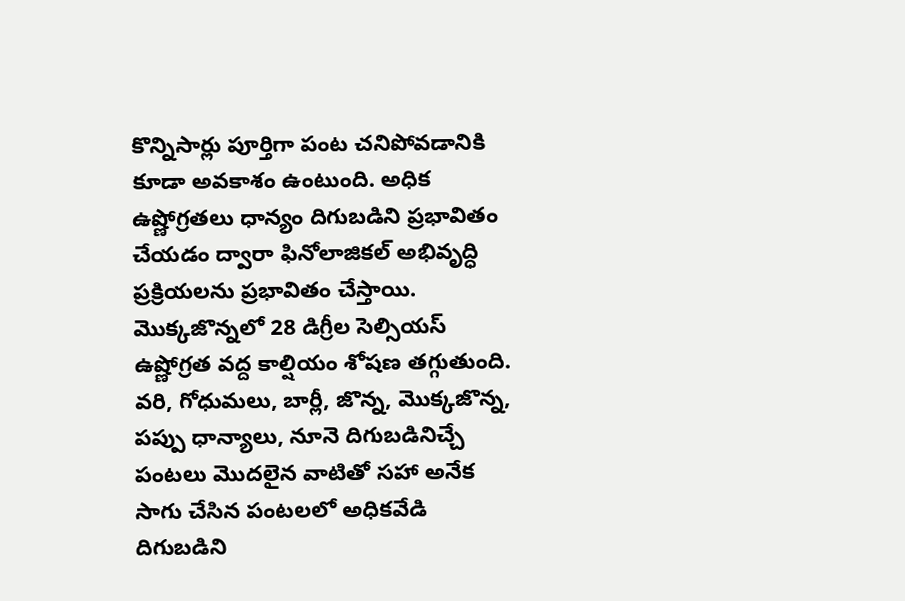కొన్నిసార్లు పూర్తిగా పంట చనిపోవడానికి కూడా అవకాశం ఉంటుంది. అధిక ఉష్ణోగ్రతలు ధాన్యం దిగుబడిని ప్రభావితం చేయడం ద్వారా ఫినోలాజికల్‌ అభివృద్ధి ప్రక్రియలను ప్రభావితం చేస్తాయి. మొక్కజొన్నలో 28 డిగ్రీల సెల్సియస్‌ ఉష్ణోగ్రత వద్ద కాల్షియం శోషణ తగ్గుతుంది. వరి, గోధుమలు, బార్లీ, జొన్న, మొక్కజొన్న, పప్పు ధాన్యాలు, నూనె దిగుబడినిచ్చే పంటలు మొదలైన వాటితో సహా అనేక సాగు చేసిన పంటలలో అధికవేడి దిగుబడిని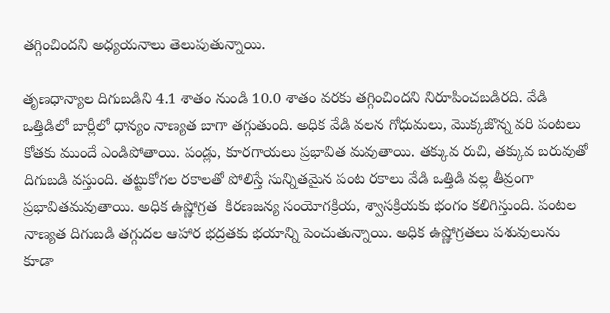తగ్గించిందని అధ్యయనాలు తెలుపుతున్నాయి.

తృణధాన్యాల దిగుబడిని 4.1 శాతం నుండి 10.0 శాతం వరకు తగ్గించిందని నిరూపించబడిరది. వేడి ఒత్తిడిలో బార్లీలో ధాన్యం నాణ్యత బాగా తగ్గుతుంది. అధిక వేడి వలన గోధుమలు, మొక్కజొన్న వరి పంటలు కోతకు ముందే ఎండిపోతాయి. పండ్లు, కూరగాయలు ప్రభావిత మవుతాయి. తక్కువ రుచి, తక్కువ బరువుతో దిగుబడి వస్తుంది. తట్టుకోగల రకాలతో పోలిస్తే సున్నితమైన పంట రకాలు వేడి ఒత్తిడి వల్ల తీవ్రంగా ప్రభావితమవుతాయి. అధిక ఉష్ణోగ్రత  కిరణజన్య సంయోగక్రియ, శ్వాసక్రియకు భంగం కలిగిస్తుంది. పంటల నాణ్యత దిగుబడి తగ్గుదల ఆహార భద్రతకు భయాన్ని పెంచుతున్నాయి. అధిక ఉష్ణోగ్రతలు పశువులును కూడా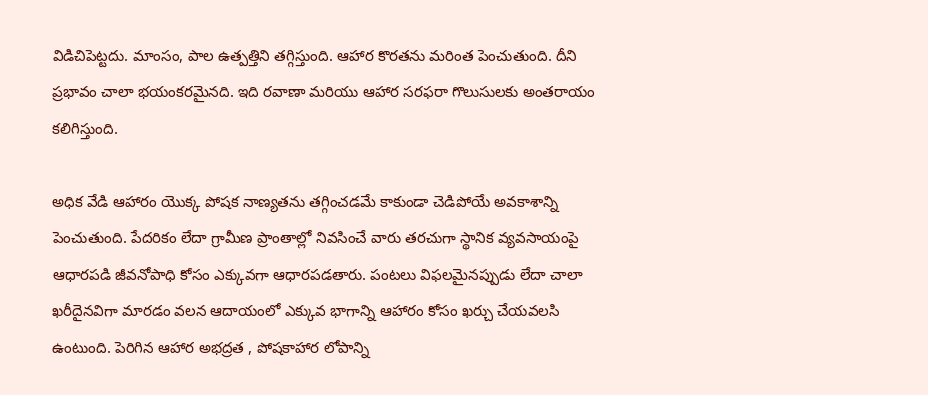విడిచిపెట్టదు. మాంసం, పాల ఉత్పత్తిని తగ్గిస్తుంది. ఆహార కొరతను మరింత పెంచుతుంది. దీని ప్రభావం చాలా భయంకరమైనది. ఇది రవాణా మరియు ఆహార సరఫరా గొలుసులకు అంతరాయం కలిగిస్తుంది.

అధిక వేడి ఆహారం యొక్క పోషక నాణ్యతను తగ్గించడమే కాకుండా చెడిపోయే అవకాశాన్ని పెంచుతుంది. పేదరికం లేదా గ్రామీణ ప్రాంతాల్లో నివసించే వారు తరచుగా స్థానిక వ్యవసాయంపై ఆధారపడి జీవనోపాధి కోసం ఎక్కువగా ఆధారపడతారు. పంటలు విఫలమైనప్పుడు లేదా చాలా ఖరీదైనవిగా మారడం వలన ఆదాయంలో ఎక్కువ భాగాన్ని ఆహారం కోసం ఖర్చు చేయవలసి ఉంటుంది. పెరిగిన ఆహార అభద్రత , పోషకాహార లోపాన్ని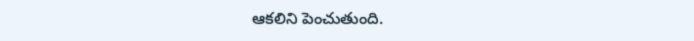ఆకలిని పెంచుతుంది.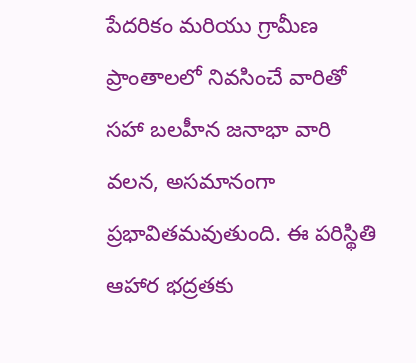పేదరికం మరియు గ్రామీణ ప్రాంతాలలో నివసించే వారితో సహా బలహీన జనాభా వారి  వలన, అసమానంగా ప్రభావితమవుతుంది. ఈ పరిస్థితి ఆహార భద్రతకు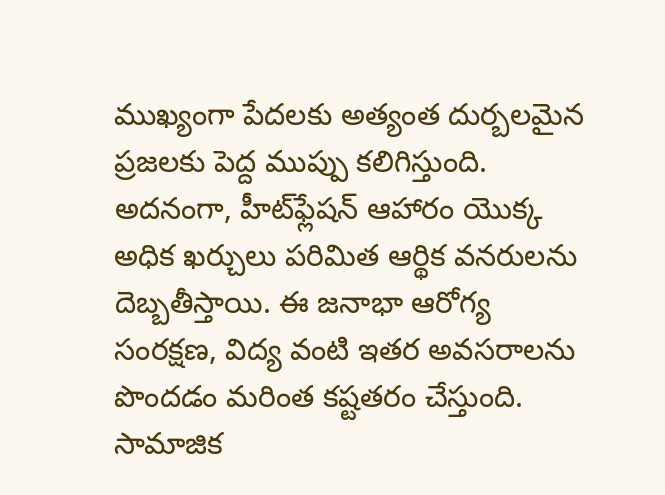ముఖ్యంగా పేదలకు అత్యంత దుర్బలమైన ప్రజలకు పెద్ద ముప్పు కలిగిస్తుంది. అదనంగా, హీట్‌ఫ్లేషన్‌ ఆహారం యొక్క అధిక ఖర్చులు పరిమిత ఆర్థిక వనరులను దెబ్బతీస్తాయి. ఈ జనాభా ఆరోగ్య సంరక్షణ, విద్య వంటి ఇతర అవసరాలను పొందడం మరింత కష్టతరం చేస్తుంది. సామాజిక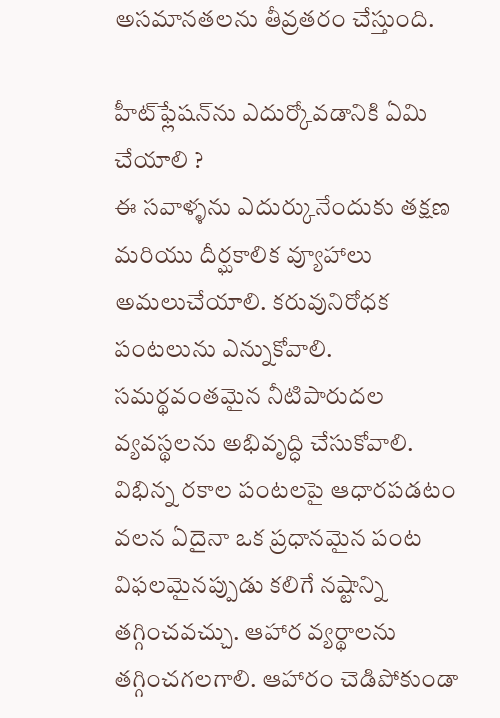అసమానతలను తీవ్రతరం చేస్తుంది.

హీట్‌ఫ్లేషన్‌ను ఎదుర్కోవడానికి ఏమి చేయాలి ?
ఈ సవాళ్ళను ఎదుర్కునేందుకు తక్షణ మరియు దీర్ఘకాలిక వ్యూహాలు అమలుచేయాలి. కరువునిరోధక పంటలును ఎన్నుకోవాలి. సమర్థవంతమైన నీటిపారుదల వ్యవస్థలను అభివృద్ధి చేసుకోవాలి. విభిన్న రకాల పంటలపై ఆధారపడటం వలన ఏదైనా ఒక ప్రధానమైన పంట విఫలమైనప్పుడు కలిగే నష్టాన్ని తగ్గించవచ్చు. ఆహార వ్యర్థాలను తగ్గించగలగాలి. ఆహారం చెడిపోకుండా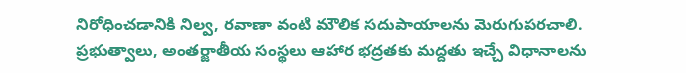నిరోధించడానికి నిల్వ, రవాణా వంటి మౌలిక సదుపాయాలను మెరుగుపరచాలి. ప్రభుత్వాలు, అంతర్జాతీయ సంస్థలు ఆహార భద్రతకు మద్దతు ఇచ్చే విధానాలను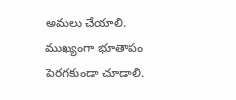అమలు చేయాలి. ముఖ్యంగా భూతాపం పెరగకుండా చూడాలి.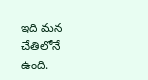ఇది మన చేతిలోనే ఉంది.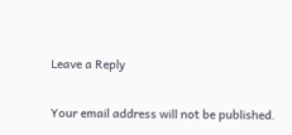Leave a Reply

Your email address will not be published.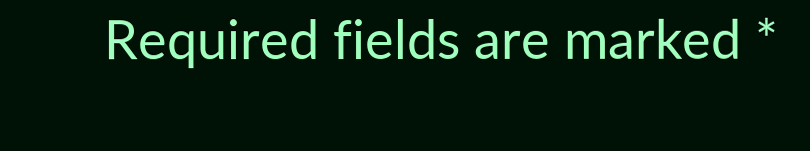Required fields are marked *